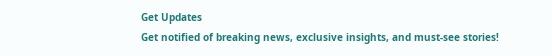Get Updates
Get notified of breaking news, exclusive insights, and must-see stories!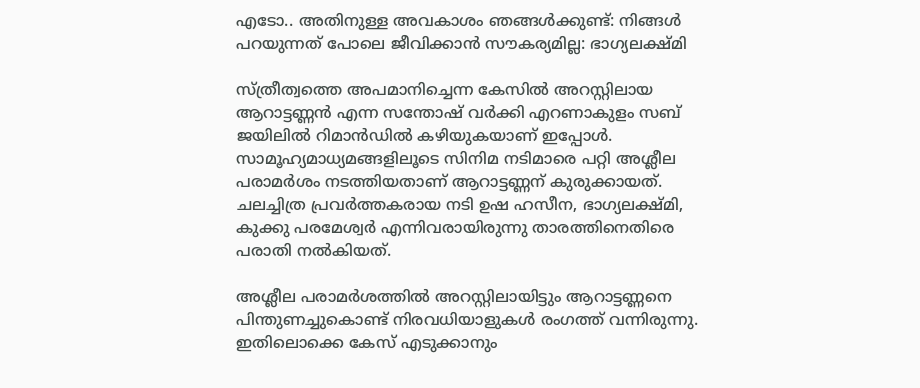എടോ.. അതിനുള്ള അവകാശം ഞങ്ങള്‍ക്കുണ്ട്: നിങ്ങള്‍ പറയുന്നത് പോലെ ജീവിക്കാന്‍ സൗകര്യമില്ല: ഭാഗ്യലക്ഷ്മി

സ്ത്രീത്വത്തെ അപമാനിച്ചെന്ന കേസില്‍ അറസ്റ്റിലായ ആറാട്ടണ്ണന്‍ എന്ന സന്തോഷ് വർക്കി എറണാകുളം സബ് ജയിലില്‍ റിമാന്‍ഡില്‍ കഴിയുകയാണ് ഇപ്പോള്‍. സാമൂഹ്യമാധ്യമങ്ങളിലൂടെ സിനിമ നടിമാരെ പറ്റി അശ്ലീല പരാമർശം നടത്തിയതാണ് ആറാട്ടണ്ണന് കുരുക്കായത്. ചലച്ചിത്ര പ്രവര്‍ത്തകരായ നടി ഉഷ ഹസീന, ഭാഗ്യലക്ഷ്മി, കുക്കു പരമേശ്വര്‍ എന്നിവരായിരുന്നു താരത്തിനെതിരെ പരാതി നല്‍കിയത്.

അശ്ലീല പരാമർശത്തില്‍ അറസ്റ്റിലായിട്ടും ആറാട്ടണ്ണനെ പിന്തുണച്ചുകൊണ്ട് നിരവധിയാളുകള്‍ രംഗത്ത് വന്നിരുന്നു. ഇതിലൊക്കെ കേസ് എടുക്കാനും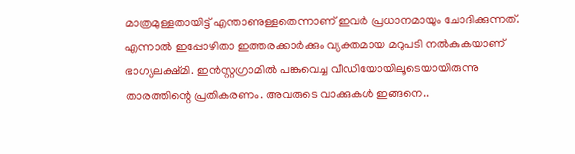മാത്രമുള്ളതായിട്ട് എന്താണുള്ളതെന്നാണ് ഇവർ പ്രധാനമായും ചോദിക്കുന്നത്. എന്നാല്‍ ഇപ്പോഴിതാ ഇത്തരക്കാർക്കും വ്യക്തമായ മറുപടി നല്‍കുകയാണ് ഭാഗ്യലക്ഷ്മി. ഇന്‍സ്റ്റഗ്രാമില്‍ പങ്കുവെച്ച വീഡിയോയിലൂടെയായിരുന്നു താരത്തിന്റെ പ്രതികരണം. അവരുടെ വാക്കുകള്‍ ഇങ്ങനെ..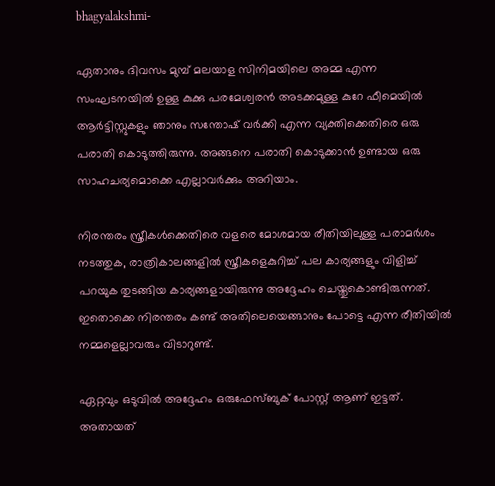bhagyalakshmi-

ഏതാനും ദിവസം മുമ്പ് മലയാള സിനിമയിലെ അമ്മ എന്ന സംഘടനയിൽ ഉള്ള കുക്കു പരമേശ്വരന്‍ അടക്കമുള്ള കുറേ ഫീമെയിൽ ആർട്ടിസ്റ്റുകളും ഞാനും സന്തോഷ് വർക്കി എന്ന വ്യക്തിക്കെതിരെ ഒരു പരാതി കൊടുത്തിരുന്നു. അങ്ങനെ പരാതി കൊടുക്കാൻ ഉണ്ടായ ഒരു സാഹചര്യമൊക്കെ എല്ലാവർക്കും അറിയാം.

നിരന്തരം സ്ത്രീകള്‍ക്കെതിരെ വളരെ മോശമായ രീതിയിലുള്ള പരാമർശം നടത്തുക, രാത്രികാലങ്ങളിൽ സ്ത്രീകളെകുറിച്ച് പല കാര്യങ്ങളും വിളിച്ച് പറയുക തുടങ്ങിയ കാര്യങ്ങളായിരുന്നു അദ്ദേഹം ചെയ്തുകൊണ്ടിരുന്നത്. ഇതൊക്കെ നിരന്തരം കണ്ട് അതിലെയെങ്ങാനും പോട്ടെ എന്ന രീതിയില്‍ നമ്മളെല്ലാവരും വിടാറുണ്ട്.

ഏറ്റവും ഒടുവിൽ അദ്ദേഹം ഒരുഫേസ്ബുക് പോസ്റ്റ് ആണ് ഇട്ടത്. അതായത്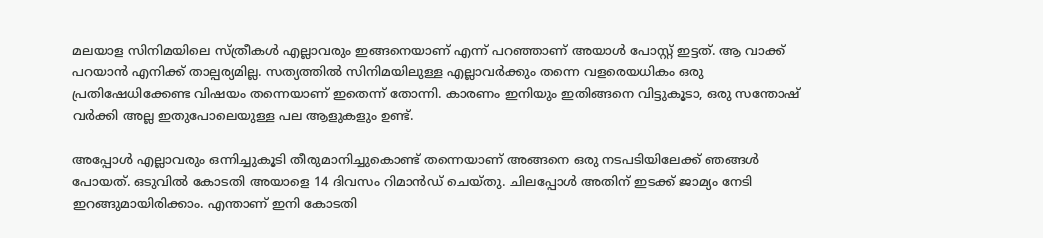മലയാള സിനിമയിലെ സ്ത്രീകൾ എല്ലാവരും ഇങ്ങനെയാണ് എന്ന് പറഞ്ഞാണ് അയാള്‍ പോസ്റ്റ് ഇട്ടത്. ആ വാക്ക് പറയാൻ എനിക്ക് താല്പര്യമില്ല. സത്യത്തിൽ സിനിമയിലുള്ള എല്ലാവർക്കും തന്നെ വളരെയധികം ഒരു പ്രതിഷേധിക്കേണ്ട വിഷയം തന്നെയാണ് ഇതെന്ന് തോന്നി. കാരണം ഇനിയും ഇതിങ്ങനെ വിട്ടുകൂടാ, ഒരു സന്തോഷ് വർക്കി അല്ല ഇതുപോലെയുള്ള പല ആളുകളും ഉണ്ട്.

അപ്പോള്‍ എല്ലാവരും ഒന്നിച്ചുകൂടി തീരുമാനിച്ചുകൊണ്ട് തന്നെയാണ് അങ്ങനെ ഒരു നടപടിയിലേക്ക് ഞങ്ങൾ പോയത്. ഒടുവിൽ കോടതി അയാളെ 14 ദിവസം റിമാൻഡ് ചെയ്തു. ചിലപ്പോള്‍ അതിന് ഇടക്ക് ജാമ്യം നേടി ഇറങ്ങുമായിരിക്കാം. എന്താണ് ഇനി കോടതി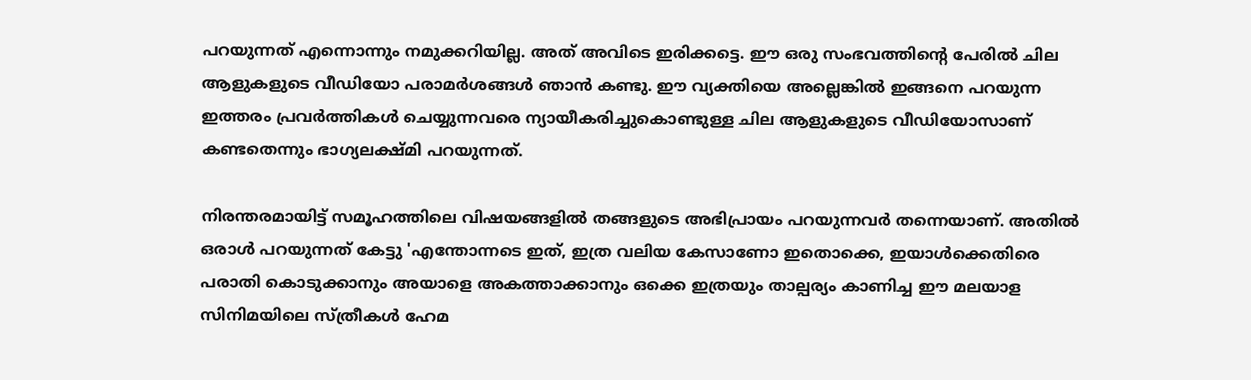പറയുന്നത് എന്നൊന്നും നമുക്കറിയില്ല. അത് അവിടെ ഇരിക്കട്ടെ. ഈ ഒരു സംഭവത്തിന്റെ പേരിൽ ചില ആളുകളുടെ വീഡിയോ പരാമർശങ്ങൾ ഞാൻ കണ്ടു. ഈ വ്യക്തിയെ അല്ലെങ്കിൽ ഇങ്ങനെ പറയുന്ന ഇത്തരം പ്രവർത്തികൾ ചെയ്യുന്നവരെ ന്യായീകരിച്ചുകൊണ്ടുള്ള ചില ആളുകളുടെ വീഡിയോസാണ് കണ്ടതെന്നും ഭാഗ്യലക്ഷ്മി പറയുന്നത്.

നിരന്തരമായിട്ട് സമൂഹത്തിലെ വിഷയങ്ങളില്‍ തങ്ങളുടെ അഭിപ്രായം പറയുന്നവർ തന്നെയാണ്. അതിൽ ഒരാൾ പറയുന്നത് കേട്ടു 'എന്തോന്നടെ ഇത്, ഇത്ര വലിയ കേസാണോ ഇതൊക്കെ, ഇയാൾക്കെതിരെ പരാതി കൊടുക്കാനും അയാളെ അകത്താക്കാനും ഒക്കെ ഇത്രയും താല്പര്യം കാണിച്ച ഈ മലയാള സിനിമയിലെ സ്ത്രീകൾ ഹേമ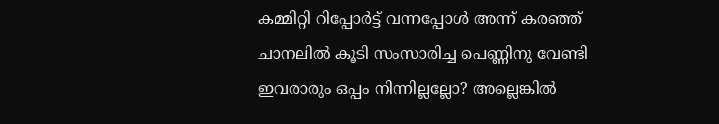കമ്മിറ്റി റിപ്പോർട്ട് വന്നപ്പോൾ അന്ന് കരഞ്ഞ് ചാനലിൽ കൂടി സംസാരിച്ച പെണ്ണിനു വേണ്ടി ഇവരാരും ഒപ്പം നിന്നില്ലല്ലോ? അല്ലെങ്കിൽ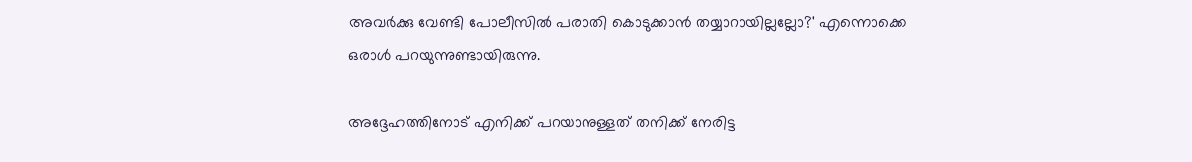അവർക്കു വേണ്ടി പോലീസിൽ പരാതി കൊടുക്കാൻ തയ്യാറായില്ലല്ലോ?' എന്നൊക്കെ ഒരാൾ പറയുന്നുണ്ടായിരുന്നു.

അദ്ദേഹത്തിനോട് എനിക്ക് പറയാനുള്ളത് തനിക്ക് നേരിട്ട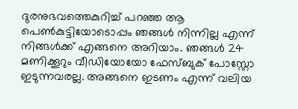ദുരനുഭവത്തെകുറിച്ച് പറഞ്ഞ ആ പെൺകുട്ടിയോടൊപ്പം ഞങ്ങൾ നിന്നില്ല എന്ന് നിങ്ങൾക്ക് എങ്ങനെ അറിയാം. ഞങ്ങൾ 24 മണിക്കൂറും വീഡിയോയോ ഫേസ്ബുക് പോസ്റ്റോ ഇടുന്നവരല്ല. അങ്ങനെ ഇടണം എന്ന് വലിയ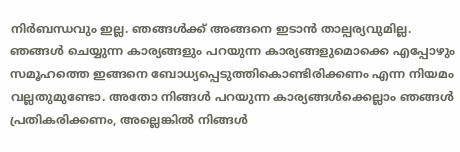നിർബന്ധവും ഇല്ല. ഞങ്ങൾക്ക് അങ്ങനെ ഇടാൻ താല്പര്യവുമില്ല. ഞങ്ങള്‍ ചെയ്യുന്ന കാര്യങ്ങളും പറയുന്ന കാര്യങ്ങളുമൊക്കെ എപ്പോഴും സമൂഹത്തെ ഇങ്ങനെ ബോധ്യപ്പെടുത്തികൊണ്ടിരിക്കണം എന്ന നിയമം വല്ലതുമുണ്ടോ. അതോ നിങ്ങൾ പറയുന്ന കാര്യങ്ങൾക്കെല്ലാം ഞങ്ങൾ പ്രതികരിക്കണം, അല്ലെങ്കില്‍ നിങ്ങൾ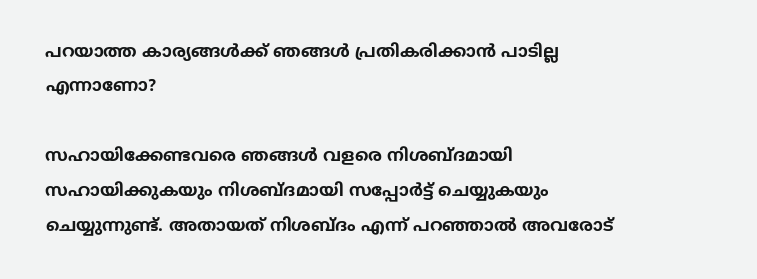പറയാത്ത കാര്യങ്ങള്‍ക്ക് ഞങ്ങള്‍ പ്രതികരിക്കാന്‍ പാടില്ല എന്നാണോ?

സഹായിക്കേണ്ടവരെ ഞങ്ങൾ വളരെ നിശബ്ദമായി സഹായിക്കുകയും നിശബ്ദമായി സപ്പോർട്ട് ചെയ്യുകയും ചെയ്യുന്നുണ്ട്. അതായത് നിശബ്ദം എന്ന് പറഞ്ഞാല്‍ അവരോട്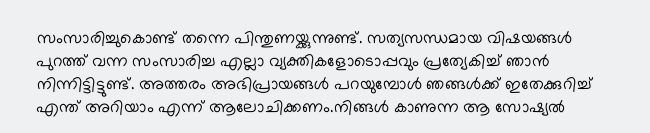സംസാരിച്ചുകൊണ്ട് തന്നെ പിന്തുണയ്ക്കുന്നുണ്ട്. സത്യസന്ധമായ വിഷയങ്ങള്‍ പുറത്ത് വന്ന സംസാരിച്ച എല്ലാ വ്യക്തികളോടൊപ്പവും പ്രത്യേകിച്ച് ഞാന്‍ നിന്നിട്ടിട്ടുണ്ട്. അത്തരം അഭിപ്രായങ്ങൾ പറയുമ്പോൾ ഞങ്ങള്‍ക്ക് ഇതേക്കുറിച്ച് എന്ത് അറിയാം എന്ന് ആലോചിക്കണം.നിങ്ങൾ കാണുന്ന ആ സോഷ്യൽ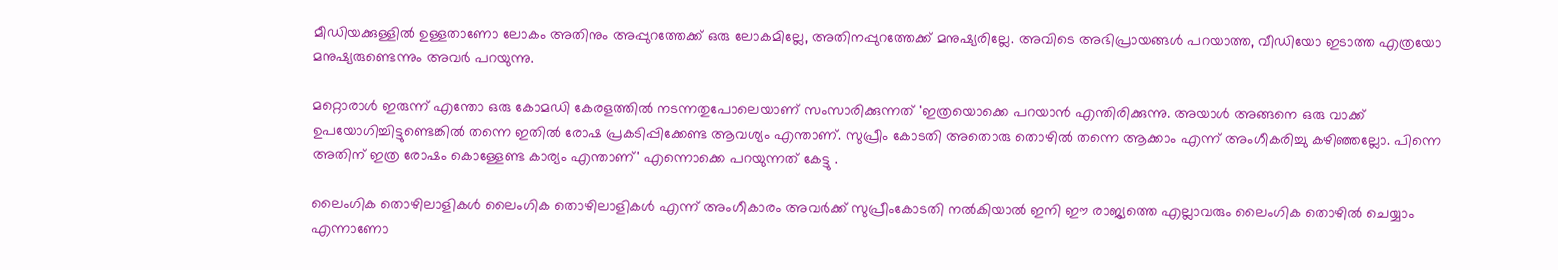മീഡിയക്കുള്ളിൽ ഉള്ളതാണോ ലോകം അതിനും അപ്പുറത്തേക്ക് ഒരു ലോകമില്ലേ, അതിനപ്പുറത്തേക്ക് മനുഷ്യരില്ലേ. അവിടെ അഭിപ്രായങ്ങൾ പറയാത്ത, വീഡിയോ ഇടാത്ത എത്രയോ മനുഷ്യരുണ്ടെന്നും അവർ പറയുന്നു.

മറ്റൊരാൾ ഇരുന്ന് എന്തോ ഒരു കോമഡി കേരളത്തിൽ നടന്നതുപോലെയാണ് സംസാരിക്കുന്നത് 'ഇത്രയൊക്കെ പറയാന്‍ എന്തിരിക്കുന്നു. അയാൾ അങ്ങനെ ഒരു വാക്ക് ഉപയോഗിച്ചിട്ടുണ്ടെങ്കിൽ തന്നെ ഇതില്‍ രോഷ പ്രകടിപ്പിക്കേണ്ട ആവശ്യം എന്താണ്. സുപ്രീം കോടതി അതൊരു തൊഴിൽ തന്നെ ആക്കാം എന്ന് അംഗീകരിച്ചു കഴിഞ്ഞല്ലോ. പിന്നെ അതിന് ഇത്ര രോഷം കൊള്ളേണ്ട കാര്യം എന്താണ്' എന്നൊക്കെ പറയുന്നത് കേട്ടു .

ലൈംഗിക തൊഴിലാളികൾ ലൈംഗിക തൊഴിലാളികള്‍ എന്ന് അംഗീകാരം അവർക്ക് സുപ്രീംകോടതി നല്‍കിയാല്‍ ഇനി ഈ രാജ്യത്തെ എല്ലാവരും ലൈംഗിക തൊഴില്‍ ചെയ്യാം എന്നാണോ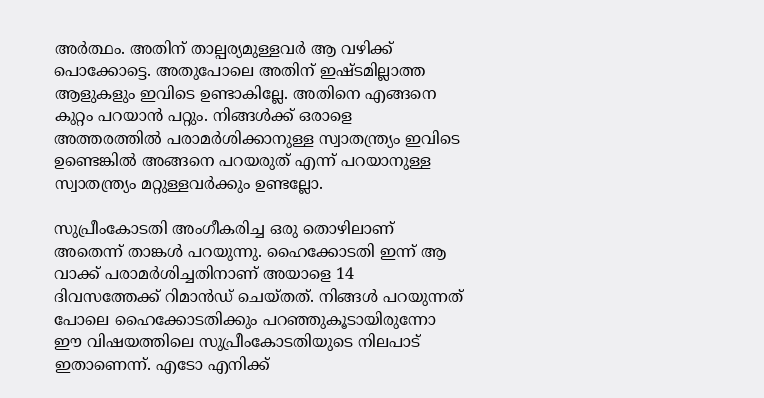അർത്ഥം. അതിന് താല്പര്യമുള്ളവർ ആ വഴിക്ക് പൊക്കോട്ടെ. അതുപോലെ അതിന് ഇഷ്ടമില്ലാത്ത ആളുകളും ഇവിടെ ഉണ്ടാകില്ലേ. അതിനെ എങ്ങനെ കുറ്റം പറയാന്‍ പറ്റും. നിങ്ങൾക്ക് ഒരാളെ അത്തരത്തിൽ പരാമർശിക്കാനുള്ള സ്വാതന്ത്ര്യം ഇവിടെ ഉണ്ടെങ്കിൽ അങ്ങനെ പറയരുത് എന്ന് പറയാനുള്ള സ്വാതന്ത്ര്യം മറ്റുള്ളവർക്കും ഉണ്ടല്ലോ.

സുപ്രീംകോടതി അംഗീകരിച്ച ഒരു തൊഴിലാണ് അതെന്ന് താങ്കൾ പറയുന്നു. ഹൈക്കോടതി ഇന്ന് ആ വാക്ക് പരാമർശിച്ചതിനാണ് അയാളെ 14 ദിവസത്തേക്ക് റിമാൻഡ് ചെയ്തത്. നിങ്ങള്‍ പറയുന്നത് പോലെ ഹൈക്കോടതിക്കും പറഞ്ഞുകൂടായിരുന്നോ ഈ വിഷയത്തിലെ സുപ്രീംകോടതിയുടെ നിലപാട് ഇതാണെന്ന്. എടോ എനിക്ക്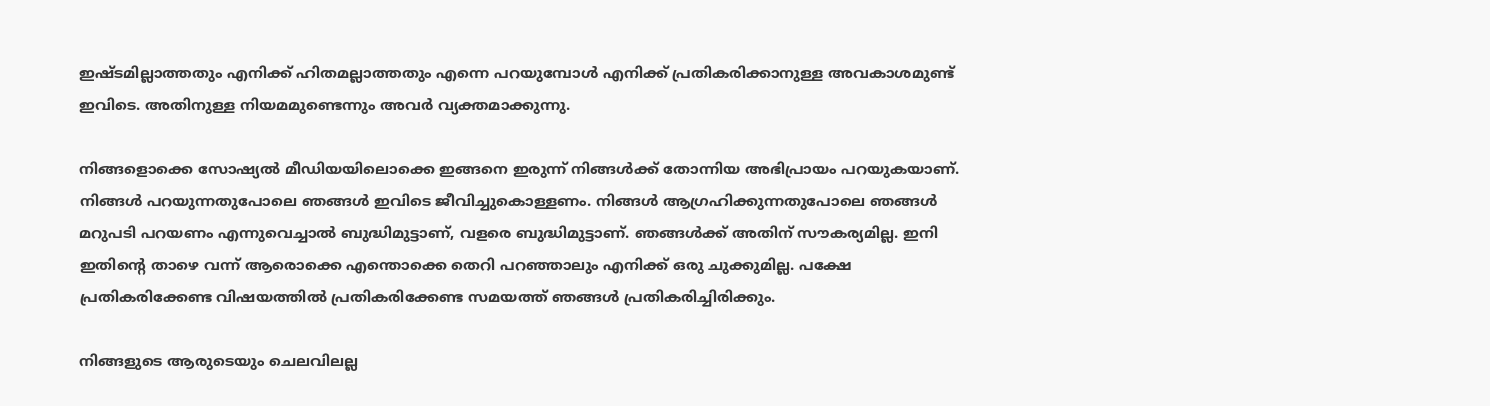ഇഷ്ടമില്ലാത്തതും എനിക്ക് ഹിതമല്ലാത്തതും എന്നെ പറയുമ്പോൾ എനിക്ക് പ്രതികരിക്കാനുള്ള അവകാശമുണ്ട് ഇവിടെ. അതിനുള്ള നിയമമുണ്ടെന്നും അവർ വ്യക്തമാക്കുന്നു.

നിങ്ങളൊക്കെ സോഷ്യൽ മീഡിയയിലൊക്കെ ഇങ്ങനെ ഇരുന്ന് നിങ്ങൾക്ക് തോന്നിയ അഭിപ്രായം പറയുകയാണ്. നിങ്ങൾ പറയുന്നതുപോലെ ഞങ്ങൾ ഇവിടെ ജീവിച്ചുകൊള്ളണം. നിങ്ങൾ ആഗ്രഹിക്കുന്നതുപോലെ ഞങ്ങൾ മറുപടി പറയണം എന്നുവെച്ചാല്‍ ബുദ്ധിമുട്ടാണ്, വളരെ ബുദ്ധിമുട്ടാണ്. ഞങ്ങൾക്ക് അതിന് സൗകര്യമില്ല. ഇനി ഇതിന്റെ താഴെ വന്ന് ആരൊക്കെ എന്തൊക്കെ തെറി പറഞ്ഞാലും എനിക്ക് ഒരു ചുക്കുമില്ല. പക്ഷേ പ്രതികരിക്കേണ്ട വിഷയത്തിൽ പ്രതികരിക്കേണ്ട സമയത്ത് ഞങ്ങൾ പ്രതികരിച്ചിരിക്കും.

നിങ്ങളുടെ ആരുടെയും ചെലവിലല്ല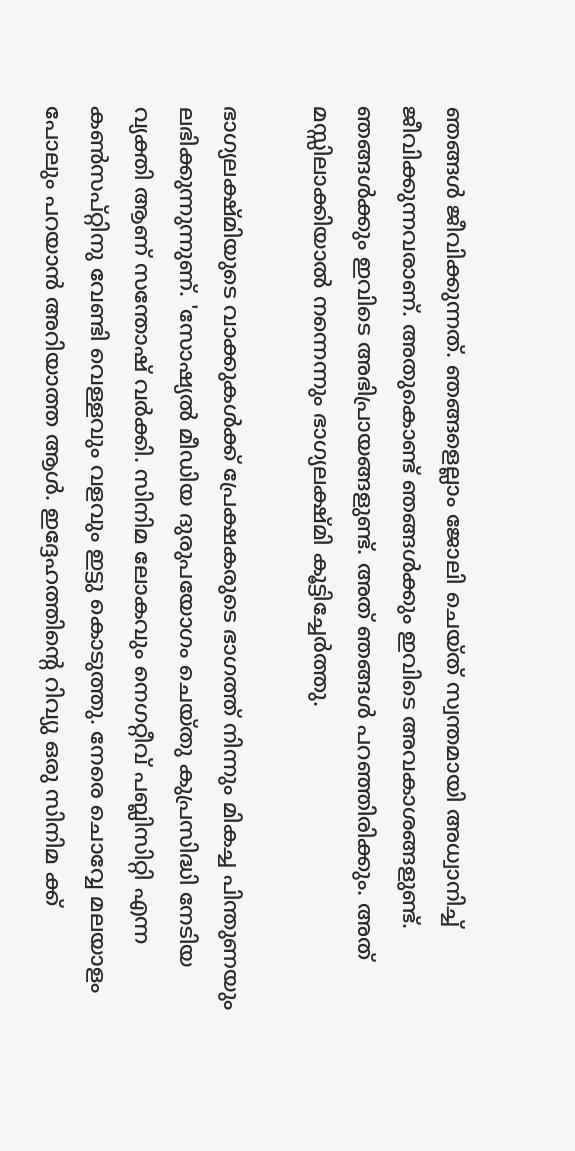ഞങ്ങൾ ജീവിക്കുന്നത്. ഞങ്ങളെല്ലാം ജോലി ചെയ്ത് സ്വന്തമായി അധ്വാനിച്ച് ജീവിക്കുന്നവരാണ്. അതുകൊണ്ട് ഞങ്ങൾക്കും ഇവിടെ അവകാശങ്ങളുണ്ട്. ഞങ്ങൾക്കും ഇവിടെ അഭിപ്രായങ്ങളുണ്ട്. അത് ഞങ്ങൾ പറഞ്ഞിരിക്കും. അത് മസ്സിലാക്കിയാല്‍ നന്നെന്നും ഭാഗ്യലക്ഷ്മി കൂട്ടിച്ചേർത്തു.

ഭാഗ്യലക്ഷ്മിയുടെ വാക്കുകള്‍ക്ക് പ്രേക്ഷകരുടെ ഭാഗത്ത് നിന്നും മികച്ച പിന്തുണയും ലഭിക്കുന്നുന്നുണ്. 'സോഷ്യല്‍ മീഡിയ ദുരുപയോഗം ചെയ്തു കുപ്രസിദ്ധി നേടിയ വ്യക്തി ആണ് സന്തോഷ് വർക്കി. സിനിമ ലോകവും നെഗറ്റീവ് പബ്ലിസിറ്റി എന്ന കണ്‍സപ്റ്റിനു വേണ്ടി വെള്ളവും വളവും ഇട്ടു കൊടുത്തു. നേരെ ചൊവ്വേ മലയാളം പോലും പറയാൻ അറിയാത്ത ആൾ. ഇദ്ദേഹത്തിന്റെ റിവ്യു ഒരു സിനിമ ക്ക്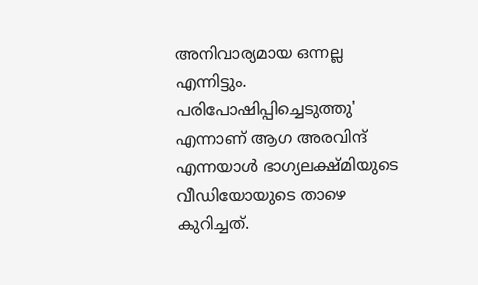അനിവാര്യമായ ഒന്നല്ല എന്നിട്ടും. പരിപോഷിപ്പിച്ചെടുത്തു' എന്നാണ് ആഗ അരവിന്ദ് എന്നയാള്‍ ഭാഗ്യലക്ഷ്മിയുടെ വീഡിയോയുടെ താഴെ കുറിച്ചത്.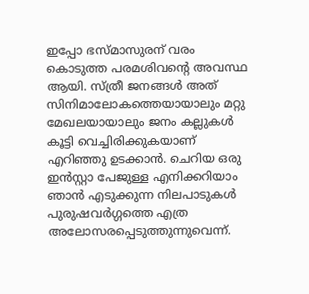ഇപ്പോ ഭസ്മാസുരന് വരം കൊടുത്ത പരമശിവന്റെ അവസ്ഥ ആയി. സ്ത്രീ ജനങ്ങൾ അത് സിനിമാലോകത്തെയായാലും മറ്റു മേഖലയായാലും ജനം കല്ലുകൾ കൂട്ടി വെച്ചിരിക്കുകയാണ് എറിഞ്ഞു ഉടക്കാൻ. ചെറിയ ഒരു ഇൻസ്റ്റാ പേജുള്ള എനിക്കറിയാം ഞാൻ എടുക്കുന്ന നിലപാടുകൾ പുരുഷവർഗ്ഗത്തെ എത്ര അലോസരപ്പെടുത്തുന്നുവെന്ന്.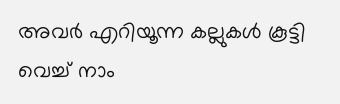അവർ എറിയൂന്ന കല്ലുകൾ കൂട്ടി വെച്ച് നാം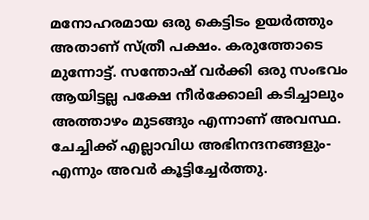മനോഹരമായ ഒരു കെട്ടിടം ഉയർത്തും അതാണ് സ്ത്രീ പക്ഷം. കരുത്തോടെ മുന്നോട്ട്. സന്തോഷ് വർക്കി ഒരു സംഭവം ആയിട്ടല്ല പക്ഷേ നീർക്കോലി കടിച്ചാലും അത്താഴം മുടങ്ങും എന്നാണ് അവസ്ഥ. ചേച്ചിക്ക് എല്ലാവിധ അഭിനന്ദനങ്ങളും- എന്നും അവർ കൂട്ടിച്ചേർത്തു.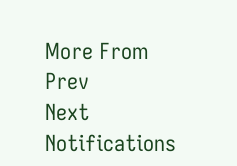More From
Prev
Next
Notifications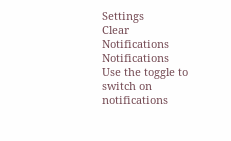Settings
Clear Notifications
Notifications
Use the toggle to switch on notifications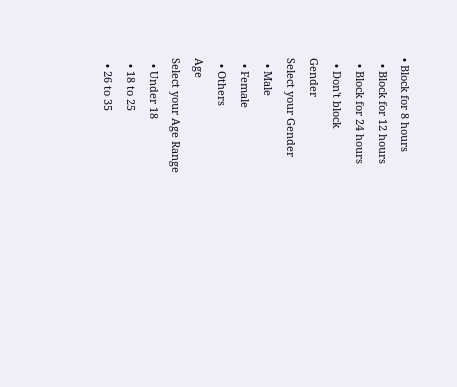• Block for 8 hours
  • Block for 12 hours
  • Block for 24 hours
  • Don't block
Gender
Select your Gender
  • Male
  • Female
  • Others
Age
Select your Age Range
  • Under 18
  • 18 to 25
  • 26 to 35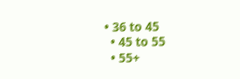• 36 to 45
  • 45 to 55
  • 55+